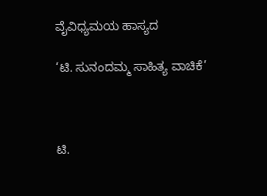ವೈವಿಧ್ಯಮಯ ಹಾಸ್ಯದ

‘ಟಿ. ಸುನಂದಮ್ಮ ಸಾಹಿತ್ಯ ವಾಚಿಕೆ’



ಟಿ.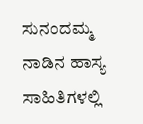ಸುನಂದಮ್ಮ ನಾಡಿನ ಹಾಸ್ಯ ಸಾಹಿತಿಗಳಲ್ಲಿ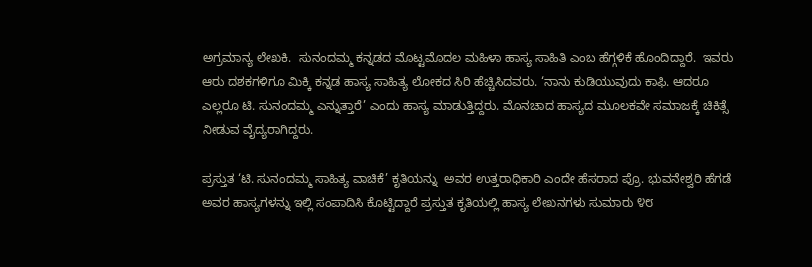ಅಗ್ರಮಾನ್ಯ ಲೇಖಕಿ.  ಸುನಂದಮ್ಮ ಕನ್ನಡದ ಮೊಟ್ಟಮೊದಲ ಮಹಿಳಾ ಹಾಸ್ಯ ಸಾಹಿತಿ ಎಂಬ ಹೆಗ್ಗಳಿಕೆ ಹೊಂದಿದ್ದಾರೆ.  ಇವರು ಆರು ದಶಕಗಳಿಗೂ ಮಿಕ್ಕಿ ಕನ್ನಡ ಹಾಸ್ಯ ಸಾಹಿತ್ಯ ಲೋಕದ ಸಿರಿ ಹೆಚ್ಚಿಸಿದವರು. ‘ನಾನು ಕುಡಿಯುವುದು ಕಾಫಿ. ಆದರೂ ಎಲ್ಲರೂ ಟಿ. ಸುನಂದಮ್ಮ ಎನ್ನುತ್ತಾರೆ’ ಎಂದು ಹಾಸ್ಯ ಮಾಡುತ್ತಿದ್ದರು. ಮೊನಚಾದ ಹಾಸ್ಯದ ಮೂಲಕವೇ ಸಮಾಜಕ್ಕೆ ಚಿಕಿತ್ಸೆ ನೀಡುವ ವೈದ್ಯರಾಗಿದ್ದರು.

ಪ್ರಸ್ತುತ ‘ಟಿ. ಸುನಂದಮ್ಮ ಸಾಹಿತ್ಯ ವಾಚಿಕೆ’ ಕೃತಿಯನ್ನು  ಅವರ ಉತ್ತರಾಧಿಕಾರಿ ಎಂದೇ ಹೆಸರಾದ ಪ್ರೊ. ಭುವನೇಶ್ವರಿ ಹೆಗಡೆ ಅವರ ಹಾಸ್ಯಗಳನ್ನು ಇಲ್ಲಿ ಸಂಪಾದಿಸಿ ಕೊಟ್ಟಿದ್ದಾರೆ ಪ್ರಸ್ತುತ ಕೃತಿಯಲ್ಲಿ ಹಾಸ್ಯ ಲೇಖನಗಳು ಸುಮಾರು ೪೮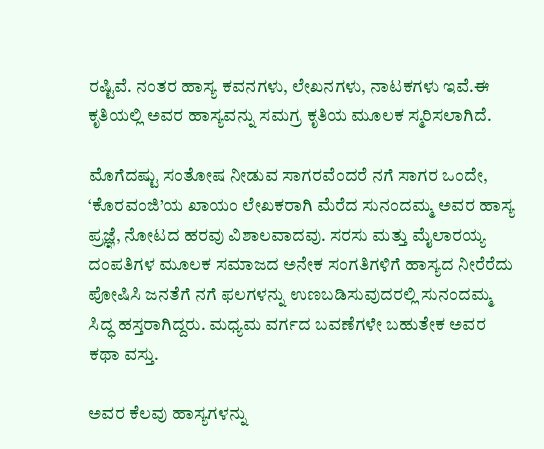ರಷ್ಟಿವೆ. ನಂತರ ಹಾಸ್ಯ ಕವನಗಳು, ಲೇಖನಗಳು, ನಾಟಕಗಳು ಇವೆ.ಈ  ಕೃತಿಯಲ್ಲಿ ಅವರ ಹಾಸ್ಯವನ್ನು ಸಮಗ್ರ ಕೃತಿಯ ಮೂಲಕ ಸ್ಮರಿಸಲಾಗಿದೆ.

ಮೊಗೆದಷ್ಟು ಸಂತೋಷ ನೀಡುವ ಸಾಗರವೆಂದರೆ ನಗೆ ಸಾಗರ ಒಂದೇ, ‘ಕೊರವಂಜಿ’ಯ ಖಾಯಂ ಲೇಖಕರಾಗಿ ಮೆರೆದ ಸುನಂದಮ್ಮ ಅವರ ಹಾಸ್ಯ ಪ್ರಜ್ಞೆ, ನೋಟದ ಹರವು ವಿಶಾಲವಾದವು. ಸರಸು ಮತ್ತು ಮೈಲಾರಯ್ಯ ದಂಪತಿಗಳ ಮೂಲಕ ಸಮಾಜದ ಅನೇಕ ಸಂಗತಿಗಳಿಗೆ ಹಾಸ್ಯದ ನೀರೆರೆದು ಪೋಷಿಸಿ ಜನತೆಗೆ ನಗೆ ಫಲಗಳನ್ನು ಉಣಬಡಿಸುವುದರಲ್ಲಿ ಸುನಂದಮ್ಮ ಸಿದ್ಧ ಹಸ್ತರಾಗಿದ್ದರು. ಮಧ್ಯಮ ವರ್ಗದ ಬವಣೆಗಳೇ ಬಹುತೇಕ ಅವರ ಕಥಾ ವಸ್ತು.

ಅವರ ಕೆಲವು ಹಾಸ್ಯಗಳನ್ನು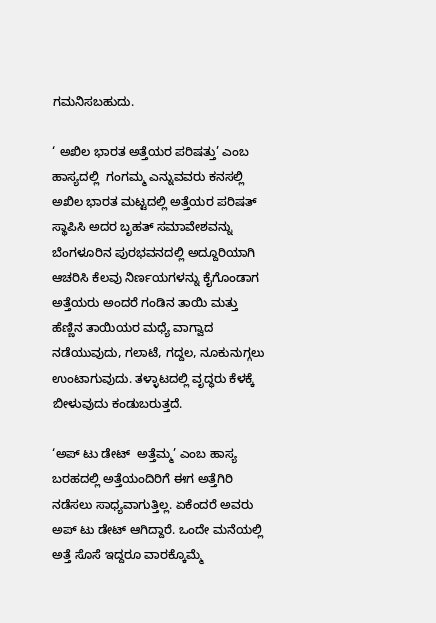ಗಮನಿಸಬಹುದು.

‘ ಅಖಿಲ ಭಾರತ ಅತ್ತೆಯರ ಪರಿಷತ್ತು’ ಎಂಬ ಹಾಸ್ಯದಲ್ಲಿ  ಗಂಗಮ್ಮ ಎನ್ನುವವರು ಕನಸಲ್ಲಿ ಅಖಿಲ ಭಾರತ ಮಟ್ಟದಲ್ಲಿ ಅತ್ತೆಯರ ಪರಿಷತ್ ಸ್ಥಾಪಿಸಿ ಅದರ ಬೃಹತ್ ಸಮಾವೇಶವನ್ನು ಬೆಂಗಳೂರಿನ ಪುರಭವನದಲ್ಲಿ ಅದ್ದೂರಿಯಾಗಿ ಆಚರಿಸಿ ಕೆಲವು ನಿರ್ಣಯಗಳನ್ನು ಕೈಗೊಂಡಾಗ ಅತ್ತೆಯರು ಅಂದರೆ ಗಂಡಿನ ತಾಯಿ ಮತ್ತು ಹೆಣ್ಣಿನ ತಾಯಿಯರ ಮಧ್ಯೆ ವಾಗ್ವಾದ ನಡೆಯುವುದು, ಗಲಾಟೆ, ಗದ್ದಲ, ನೂಕುನುಗ್ಗಲು ಉಂಟಾಗುವುದು. ತಳ್ಳಾಟದಲ್ಲಿ ವೃದ್ಧರು ಕೆಳಕ್ಕೆ ಬೀಳುವುದು ಕಂಡುಬರುತ್ತದೆ.

‘ಅಪ್ ಟು ಡೇಟ್  ಅತ್ತೆಮ್ಮ’ ಎಂಬ ಹಾಸ್ಯ ಬರಹದಲ್ಲಿ ಅತ್ತೆಯಂದಿರಿಗೆ ಈಗ ಅತ್ತೆಗಿರಿ ನಡೆಸಲು ಸಾಧ್ಯವಾಗುತ್ತಿಲ್ಲ. ಏಕೆಂದರೆ ಅವರು ಅಪ್ ಟು ಡೇಟ್ ಆಗಿದ್ದಾರೆ. ಒಂದೇ ಮನೆಯಲ್ಲಿ ಅತ್ತೆ ಸೊಸೆ ಇದ್ದರೂ ವಾರಕ್ಕೊಮ್ಮೆ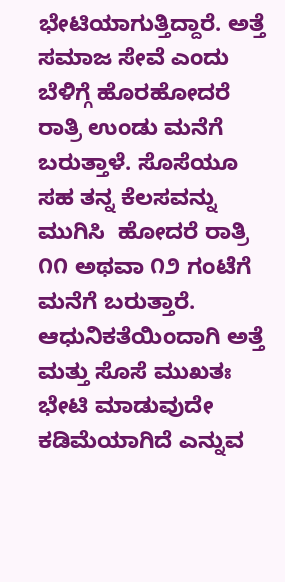ಭೇಟಿಯಾಗುತ್ತಿದ್ದಾರೆ. ಅತ್ತೆ ಸಮಾಜ ಸೇವೆ ಎಂದು ಬೆಳಿಗ್ಗೆ ಹೊರಹೋದರೆ ರಾತ್ರಿ ಉಂಡು ಮನೆಗೆ ಬರುತ್ತಾಳೆ. ಸೊಸೆಯೂ ಸಹ ತನ್ನ ಕೆಲಸವನ್ನು ಮುಗಿಸಿ  ಹೋದರೆ ರಾತ್ರಿ ೧೧ ಅಥವಾ ೧೨ ಗಂಟೆಗೆ ಮನೆಗೆ ಬರುತ್ತಾರೆ. ಆಧುನಿಕತೆಯಿಂದಾಗಿ ಅತ್ತೆ ಮತ್ತು ಸೊಸೆ ಮುಖತಃ ಭೇಟಿ ಮಾಡುವುದೇ ಕಡಿಮೆಯಾಗಿದೆ ಎನ್ನುವ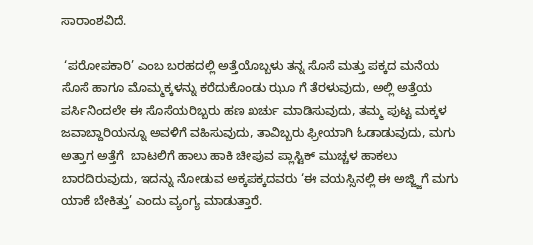ಸಾರಾಂಶವಿದೆ.

 ‘ಪರೋಪಕಾರಿ’ ಎಂಬ ಬರಹದಲ್ಲಿ ಅತ್ತೆಯೊಬ್ಬಳು ತನ್ನ ಸೊಸೆ ಮತ್ತು ಪಕ್ಕದ ಮನೆಯ ಸೊಸೆ ಹಾಗೂ ಮೊಮ್ಮಕ್ಕಳನ್ನು ಕರೆದುಕೊಂಡು ಝೂ ಗೆ ತೆರಳುವುದು, ಅಲ್ಲಿ ಅತ್ತೆಯ ಪರ್ಸಿನಿಂದಲೇ ಈ ಸೊಸೆಯರಿಬ್ಬರು ಹಣ ಖರ್ಚು ಮಾಡಿಸುವುದು, ತಮ್ಮ ಪುಟ್ಟ ಮಕ್ಕಳ ಜವಾಬ್ದಾರಿಯನ್ನೂ ಅವಳಿಗೆ ವಹಿಸುವುದು, ತಾವಿಬ್ಬರು ಫ್ರೀಯಾಗಿ ಓಡಾಡುವುದು, ಮಗು ಅತ್ತಾಗ ಅತ್ತೆಗೆ  ಬಾಟಲಿಗೆ ಹಾಲು ಹಾಕಿ ಚೀಪುವ ಪ್ಲಾಸ್ಟಿಕ್ ಮುಚ್ಚಳ ಹಾಕಲು ಬಾರದಿರುವುದು, ಇದನ್ನು ನೋಡುವ ಅಕ್ಕಪಕ್ಕದವರು ‘ಈ ವಯಸ್ಸಿನಲ್ಲಿ ಈ ಅಜ್ಜ್ಜಿಗೆ ಮಗು ಯಾಕೆ ಬೇಕಿತ್ತು’ ಎಂದು ವ್ಯಂಗ್ಯ ಮಾಡುತ್ತಾರೆ.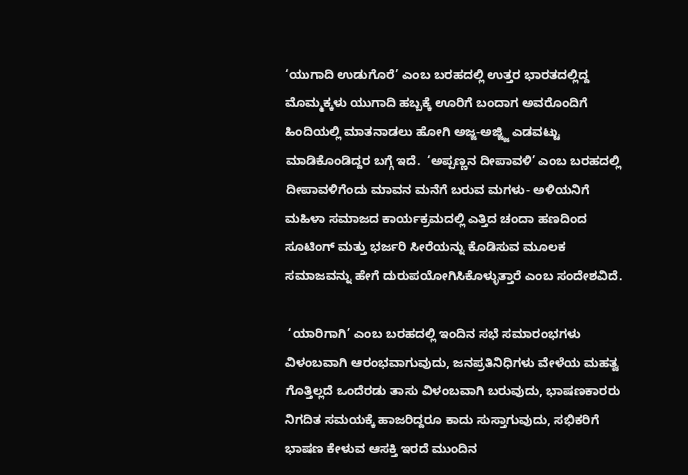‘ಯುಗಾದಿ ಉಡುಗೊರೆ’ ಎಂಬ ಬರಹದಲ್ಲಿ ಉತ್ತರ ಭಾರತದಲ್ಲಿದ್ದ ಮೊಮ್ಮಕ್ಕಳು ಯುಗಾದಿ ಹಬ್ಬಕ್ಕೆ ಊರಿಗೆ ಬಂದಾಗ ಅವರೊಂದಿಗೆ ಹಿಂದಿಯಲ್ಲಿ ಮಾತನಾಡಲು ಹೋಗಿ ಅಜ್ಜ-ಅಜ್ಜ್ಜಿ ಎಡವಟ್ಟು ಮಾಡಿಕೊಂಡಿದ್ದರ ಬಗ್ಗೆ ಇದೆ.  ‘ಅಪ್ಪಣ್ಣನ ದೀಪಾವಳಿ’ ಎಂಬ ಬರಹದಲ್ಲಿ ದೀಪಾವಳಿಗೆಂದು ಮಾವನ ಮನೆಗೆ ಬರುವ ಮಗಳು- ಅಳಿಯನಿಗೆ  ಮಹಿಳಾ ಸಮಾಜದ ಕಾರ್ಯಕ್ರಮದಲ್ಲಿ ಎತ್ತಿದ ಚಂದಾ ಹಣದಿಂದ  ಸೂಟಿಂಗ್ ಮತ್ತು ಭರ್ಜರಿ ಸೀರೆಯನ್ನು ಕೊಡಿಸುವ ಮೂಲಕ ಸಮಾಜವನ್ನು ಹೇಗೆ ದುರುಪಯೋಗಿಸಿಕೊಳ್ಳುತ್ತಾರೆ ಎಂಬ ಸಂದೇಶವಿದೆ.

 ‘ಯಾರಿಗಾಗಿ’ ಎಂಬ ಬರಹದಲ್ಲಿ ಇಂದಿನ ಸಭೆ ಸಮಾರಂಭಗಳು ವಿಳಂಬವಾಗಿ ಆರಂಭವಾಗುವುದು, ಜನಪ್ರತಿನಿಧಿಗಳು ವೇಳೆಯ ಮಹತ್ವ ಗೊತ್ತಿಲ್ಲದೆ ಒಂದೆರಡು ತಾಸು ವಿಳಂಬವಾಗಿ ಬರುವುದು, ಭಾಷಣಕಾರರು ನಿಗದಿತ ಸಮಯಕ್ಕೆ ಹಾಜರಿದ್ದರೂ ಕಾದು ಸುಸ್ತಾಗುವುದು, ಸಭಿಕರಿಗೆ ಭಾಷಣ ಕೇಳುವ ಆಸಕ್ತಿ ಇರದೆ ಮುಂದಿನ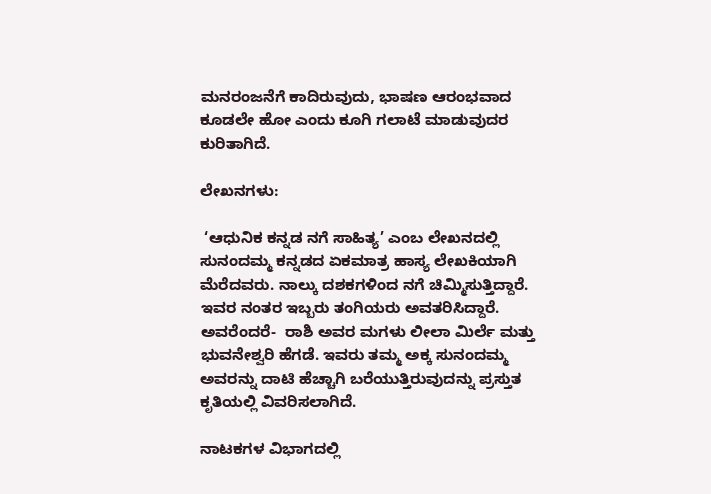ಮನರಂಜನೆಗೆ ಕಾದಿರುವುದು, ಭಾಷಣ ಆರಂಭವಾದ ಕೂಡಲೇ ಹೋ ಎಂದು ಕೂಗಿ ಗಲಾಟೆ ಮಾಡುವುದರ ಕುರಿತಾಗಿದೆ.

ಲೇಖನಗಳು:

 ‘ಆಧುನಿಕ ಕನ್ನಡ ನಗೆ ಸಾಹಿತ್ಯ’ ಎಂಬ ಲೇಖನದಲ್ಲಿ ಸುನಂದಮ್ಮ ಕನ್ನಡದ ಏಕಮಾತ್ರ ಹಾಸ್ಯ ಲೇಖಕಿಯಾಗಿ ಮೆರೆದವರು. ನಾಲ್ಕು ದಶಕಗಳಿಂದ ನಗೆ ಚಿಮ್ಮಿಸುತ್ತಿದ್ದಾರೆ. ಇವರ ನಂತರ ಇಬ್ಬರು ತಂಗಿಯರು ಅವತರಿಸಿದ್ದಾರೆ. ಅವರೆಂದರೆ-  ರಾಶಿ ಅವರ ಮಗಳು ಲೀಲಾ ಮಿರ್ಲೆ ಮತ್ತು ಭುವನೇಶ್ವರಿ ಹೆಗಡೆ. ಇವರು ತಮ್ಮ ಅಕ್ಕ ಸುನಂದಮ್ಮ ಅವರನ್ನು ದಾಟಿ ಹೆಚ್ಚಾಗಿ ಬರೆಯುತ್ತಿರುವುದನ್ನು ಪ್ರಸ್ತುತ ಕೃತಿಯಲ್ಲಿ ವಿವರಿಸಲಾಗಿದೆ.

ನಾಟಕಗಳ ವಿಭಾಗದಲ್ಲಿ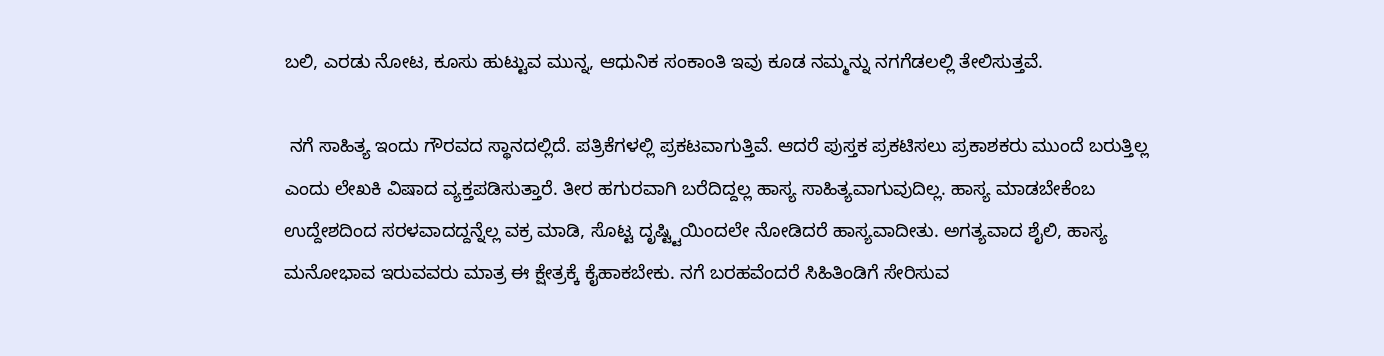ಬಲಿ, ಎರಡು ನೋಟ, ಕೂಸು ಹುಟ್ಟುವ ಮುನ್ನ, ಆಧುನಿಕ ಸಂಕಾಂತಿ ಇವು ಕೂಡ ನಮ್ಮನ್ನು ನಗಗೆಡಲಲ್ಲಿ ತೇಲಿಸುತ್ತವೆ.

 ನಗೆ ಸಾಹಿತ್ಯ ಇಂದು ಗೌರವದ ಸ್ಥಾನದಲ್ಲಿದೆ. ಪತ್ರಿಕೆಗಳಲ್ಲಿ ಪ್ರಕಟವಾಗುತ್ತಿವೆ. ಆದರೆ ಪುಸ್ತಕ ಪ್ರಕಟಿಸಲು ಪ್ರಕಾಶಕರು ಮುಂದೆ ಬರುತ್ತಿಲ್ಲ ಎಂದು ಲೇಖಕಿ ವಿಷಾದ ವ್ಯಕ್ತಪಡಿಸುತ್ತಾರೆ. ತೀರ ಹಗುರವಾಗಿ ಬರೆದಿದ್ದಲ್ಲ ಹಾಸ್ಯ ಸಾಹಿತ್ಯವಾಗುವುದಿಲ್ಲ. ಹಾಸ್ಯ ಮಾಡಬೇಕೆಂಬ ಉದ್ದೇಶದಿಂದ ಸರಳವಾದದ್ದನ್ನೆಲ್ಲ ವಕ್ರ ಮಾಡಿ, ಸೊಟ್ಟ ದೃಷ್ಟ್ಟಿಯಿಂದಲೇ ನೋಡಿದರೆ ಹಾಸ್ಯವಾದೀತು. ಅಗತ್ಯವಾದ ಶೈಲಿ, ಹಾಸ್ಯ ಮನೋಭಾವ ಇರುವವರು ಮಾತ್ರ ಈ ಕ್ಷೇತ್ರಕ್ಕೆ ಕೈಹಾಕಬೇಕು. ನಗೆ ಬರಹವೆಂದರೆ ಸಿಹಿತಿಂಡಿಗೆ ಸೇರಿಸುವ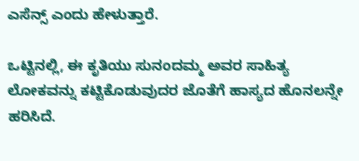ಎಸೆನ್ಸ್ ಎಂದು ಹೇಳುತ್ತಾರೆ.

ಒಟ್ಟಿನಲ್ಲಿ, ಈ ಕೃತಿಯು ಸುನಂದಮ್ಮ ಅವರ ಸಾಹಿತ್ಯ ಲೋಕವನ್ನು ಕಟ್ಟಿಕೊಡುವುದರ ಜೊತೆಗೆ ಹಾಸ್ಯದ ಹೊನಲನ್ನೇ ಹರಿಸಿದೆ.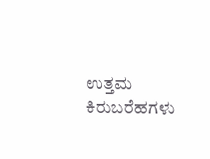ಉತ್ತಮ ಕಿರುಬರೆಹಗಳು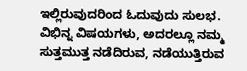ಇಲ್ಲಿರುವುದರಿಂದ ಓದುವುದು ಸುಲಭ. ವಿಭಿನ್ನ ವಿಷಯಗಳು, ಅದರಲ್ಲೂ ನಮ್ಮ ಸುತ್ತಮುತ್ತ ನಡೆದಿರುವ, ನಡೆಯುತ್ತಿರುವ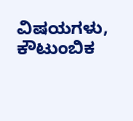ವಿಷಯಗಳು, ಕೌಟುಂಬಿಕ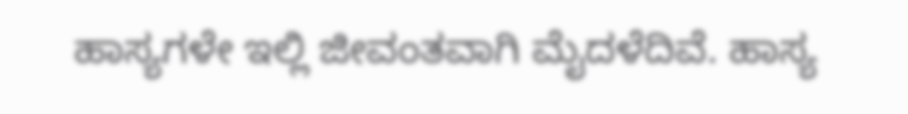ಹಾಸ್ಯಗಳೇ ಇಲ್ಲಿ ಜೀವಂತವಾಗಿ ಮೈದಳೆದಿವೆ. ಹಾಸ್ಯ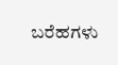ಬರೆಹಗಳು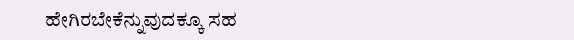ಹೇಗಿರಬೇಕೆನ್ನುವುದಕ್ಕೂ ಸಹ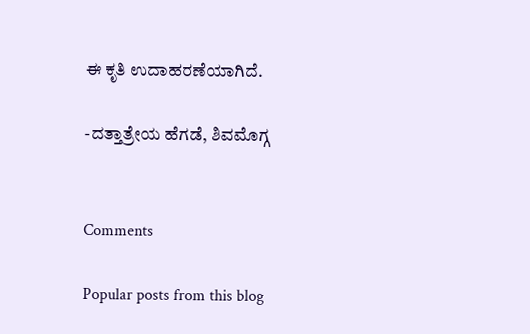ಈ ಕೃತಿ ಉದಾಹರಣೆಯಾಗಿದೆ.

-ದತ್ತಾತ್ರೇಯ ಹೆಗಡೆ, ಶಿವಮೊಗ್ಗ


Comments

Popular posts from this blog